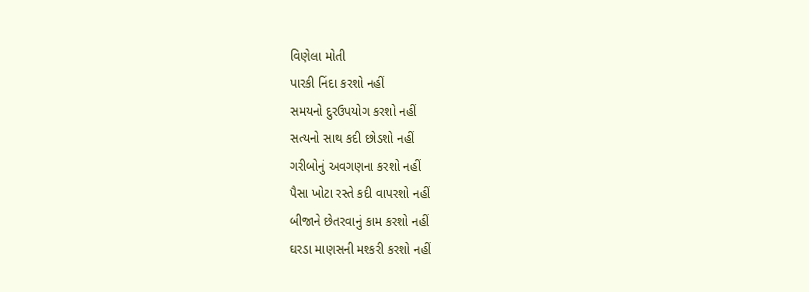વિણેલા મોતી
પારકી નિંદા કરશો નહીં
સમયનો દુરઉપયોગ કરશો નહીં
સત્યનો સાથ કદી છોડશો નહીં
ગરીબોનું અવગણના કરશો નહીં
પૈસા ખોટા રસ્તે કદી વાપરશો નહીં
બીજાને છેતરવાનું કામ કરશો નહીં
ઘરડા માણસની મશ્કરી કરશો નહીં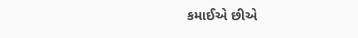કમાઈએ છીએ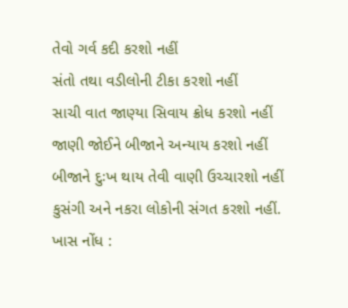તેવો ગર્વ કદી કરશો નહીં
સંતો તથા વડીલોની ટીકા કરશો નહીં
સાચી વાત જાણ્યા સિવાય ક્રોધ કરશો નહીં
જાણી જોઈને બીજાને અન્યાય કરશો નહીં
બીજાને દુઃખ થાય તેવી વાણી ઉચ્ચારશો નહીં
કુસંગી અને નકરા લોકોની સંગત કરશો નહીં.
ખાસ નોંધ :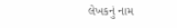લેખકનું નામ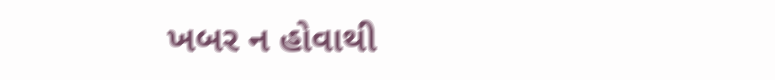ખબર ન હોવાથી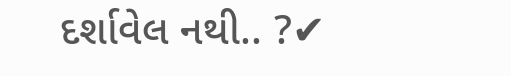દર્શાવેલ નથી.. ?✔